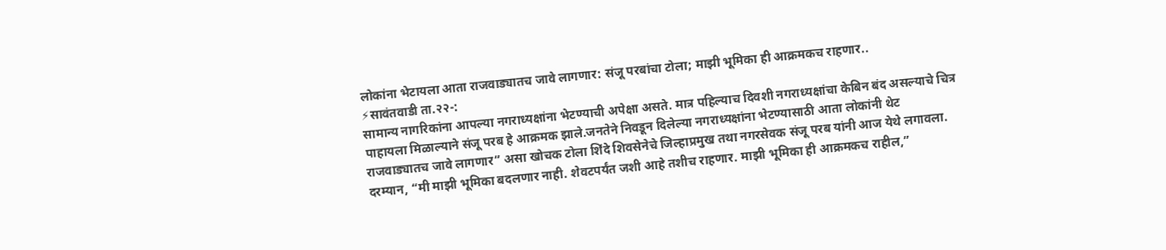लोकांना भेटायला आता राजवाड्यातच जावे लागणार: संजू परबांचा टोला; माझी भूमिका ही आक्रमकच राहणार..
⚡सावंतवाडी ता.२२-:
सामान्य नागरिकांना आपल्या नगराध्यक्षांना भेटण्याची अपेक्षा असते. मात्र पहिल्याच दिवशी नगराध्यक्षांचा केबिन बंद असल्याचे चित्र पाहायला मिळाल्याने संजू परब हे आक्रमक झाले.जनतेने निवडून दिलेल्या नगराध्यक्षांना भेटण्यासाठी आता लोकांनी थेट राजवाड्यातच जावे लागणार” असा खोचक टोला शिंदे शिवसेनेचे जिल्हाप्रमुख तथा नगरसेवक संजू परब यांनी आज येथे लगावला.
दरम्यान, “मी माझी भूमिका बदलणार नाही. शेवटपर्यंत जशी आहे तशीच राहणार. माझी भूमिका ही आक्रमकच राहील,”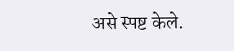असे स्पष्ट केले.